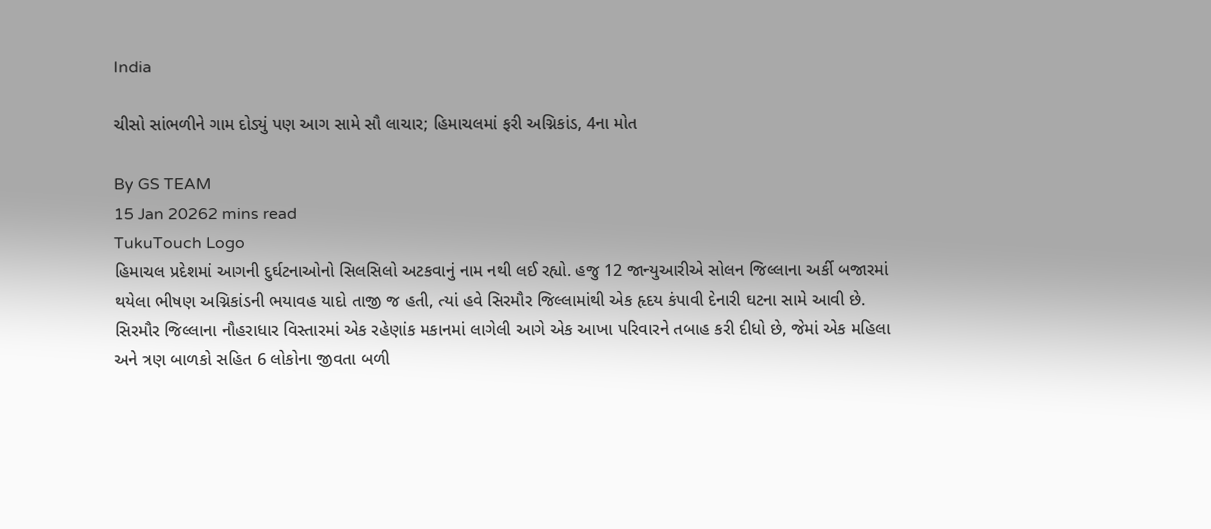India

ચીસો સાંભળીને ગામ દોડ્યું પણ આગ સામે સૌ લાચાર; હિમાચલમાં ફરી અગ્નિકાંડ, 4ના મોત

By GS TEAM
15 Jan 20262 mins read
TukuTouch Logo
હિમાચલ પ્રદેશમાં આગની દુર્ઘટનાઓનો સિલસિલો અટકવાનું નામ નથી લઈ રહ્યો. હજુ 12 જાન્યુઆરીએ સોલન જિલ્લાના અર્કી બજારમાં થયેલા ભીષણ અગ્નિકાંડની ભયાવહ યાદો તાજી જ હતી, ત્યાં હવે સિરમૌર જિલ્લામાંથી એક હૃદય કંપાવી દેનારી ઘટના સામે આવી છે. સિરમૌર જિલ્લાના નૌહરાધાર વિસ્તારમાં એક રહેણાંક મકાનમાં લાગેલી આગે એક આખા પરિવારને તબાહ કરી દીધો છે, જેમાં એક મહિલા અને ત્રણ બાળકો સહિત 6 લોકોના જીવતા બળી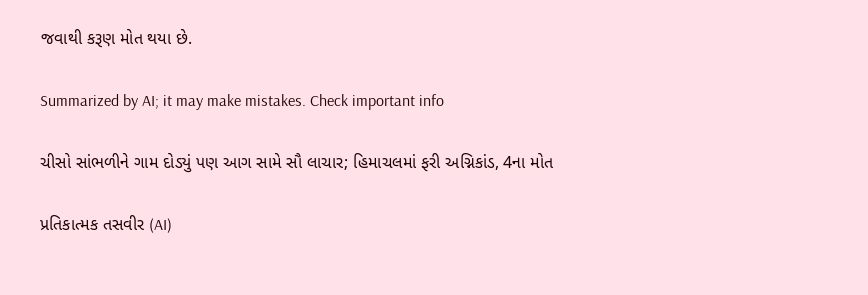જવાથી કરૂણ મોત થયા છે.

Summarized by AI; it may make mistakes. Check important info

ચીસો સાંભળીને ગામ દોડ્યું પણ આગ સામે સૌ લાચાર; હિમાચલમાં ફરી અગ્નિકાંડ, 4ના મોત

પ્રતિકાત્મક તસવીર (AI)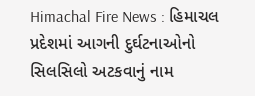Himachal Fire News : હિમાચલ પ્રદેશમાં આગની દુર્ઘટનાઓનો સિલસિલો અટકવાનું નામ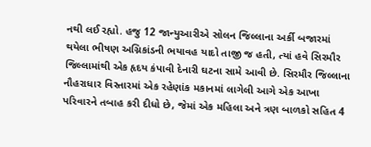નથી લઈ રહ્યો. હજુ 12 જાન્યુઆરીએ સોલન જિલ્લાના અર્કી બજારમાં થયેલા ભીષણ અગ્નિકાંડની ભયાવહ યાદો તાજી જ હતી, ત્યાં હવે સિરમૌર જિલ્લામાંથી એક હૃદય કંપાવી દેનારી ઘટના સામે આવી છે. સિરમૌર જિલ્લાના નૌહરાધાર વિસ્તારમાં એક રહેણાંક મકાનમાં લાગેલી આગે એક આખા પરિવારને તબાહ કરી દીધો છે, જેમાં એક મહિલા અને ત્રણ બાળકો સહિત 4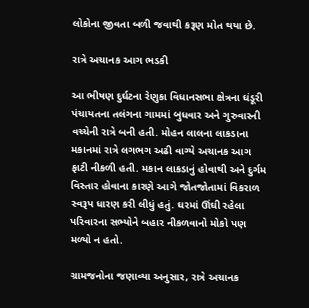લોકોના જીવતા બળી જવાથી કરૂણ મોત થયા છે.

રાત્રે અચાનક આગ ભડકી

આ ભીષણ દુર્ઘટના રેણુકા વિધાનસભા ક્ષેત્રના ઘંડૂરી પંચાયતના તલંગના ગામમાં બુધવાર અને ગુરુવારની વચ્ચેની રાત્રે બની હતી. મોહન લાલના લાકડાના મકાનમાં રાત્રે લગભગ અઢી વાગ્યે અચાનક આગ ફાટી નીકળી હતી. મકાન લાકડાનું હોવાથી અને દુર્ગમ વિસ્તાર હોવાના કારણે આગે જોતજોતામાં વિકરાળ સ્વરૂપ ધારણ કરી લીધું હતું. ઘરમાં ઊંઘી રહેલા પરિવારના સભ્યોને બહાર નીકળવાનો મોકો પણ મળ્યો ન હતો.

ગ્રામજનોના જણાવ્યા અનુસાર, રાત્રે અચાનક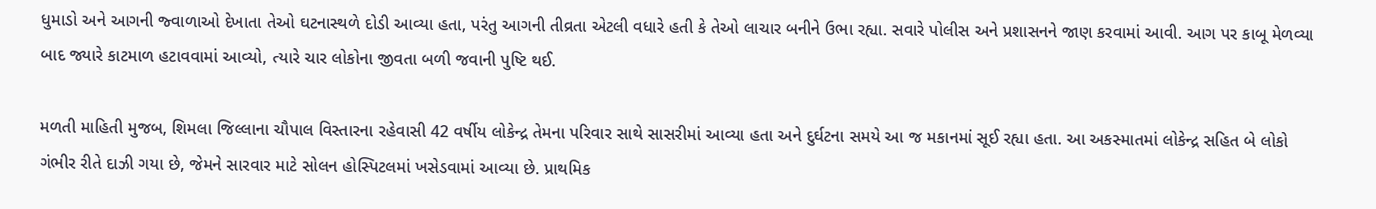ધુમાડો અને આગની જ્વાળાઓ દેખાતા તેઓ ઘટનાસ્થળે દોડી આવ્યા હતા, પરંતુ આગની તીવ્રતા એટલી વધારે હતી કે તેઓ લાચાર બનીને ઉભા રહ્યા. સવારે પોલીસ અને પ્રશાસનને જાણ કરવામાં આવી. આગ પર કાબૂ મેળવ્યા બાદ જ્યારે કાટમાળ હટાવવામાં આવ્યો, ત્યારે ચાર લોકોના જીવતા બળી જવાની પુષ્ટિ થઈ.

મળતી માહિતી મુજબ, શિમલા જિલ્લાના ચૌપાલ વિસ્તારના રહેવાસી 42 વર્ષીય લોકેન્દ્ર તેમના પરિવાર સાથે સાસરીમાં આવ્યા હતા અને દુર્ઘટના સમયે આ જ મકાનમાં સૂઈ રહ્યા હતા. આ અકસ્માતમાં લોકેન્દ્ર સહિત બે લોકો ગંભીર રીતે દાઝી ગયા છે, જેમને સારવાર માટે સોલન હોસ્પિટલમાં ખસેડવામાં આવ્યા છે. પ્રાથમિક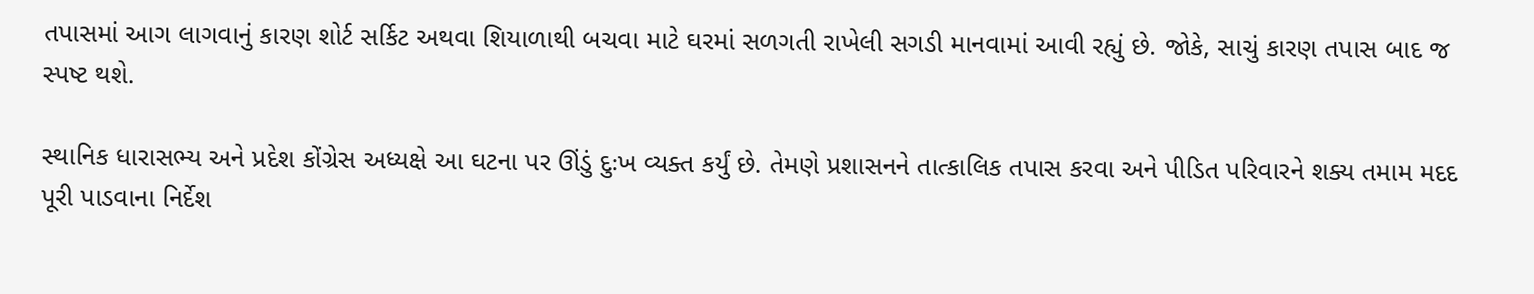તપાસમાં આગ લાગવાનું કારણ શોર્ટ સર્કિટ અથવા શિયાળાથી બચવા માટે ઘરમાં સળગતી રાખેલી સગડી માનવામાં આવી રહ્યું છે. જોકે, સાચું કારણ તપાસ બાદ જ સ્પષ્ટ થશે.

સ્થાનિક ધારાસભ્ય અને પ્રદેશ કોંગ્રેસ અધ્યક્ષે આ ઘટના પર ઊંડું દુઃખ વ્યક્ત કર્યું છે. તેમણે પ્રશાસનને તાત્કાલિક તપાસ કરવા અને પીડિત પરિવારને શક્ય તમામ મદદ પૂરી પાડવાના નિર્દેશ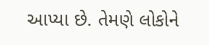આપ્યા છે. તેમણે લોકોને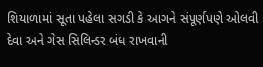શિયાળામાં સૂતા પહેલા સગડી કે આગને સંપૂર્ણપણે ઓલવી દેવા અને ગેસ સિલિન્ડર બંધ રાખવાની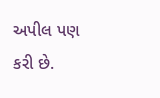અપીલ પણ કરી છે.